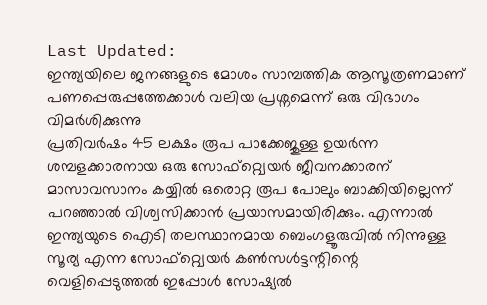Last Updated:
ഇന്ത്യയിലെ ജനങ്ങളുടെ മോശം സാമ്പത്തിക ആസൂത്രണമാണ് പണപ്പെരുപ്പത്തേക്കാൾ വലിയ പ്രശ്നമെന്ന് ഒരു വിഭാഗം വിമർശിക്കുന്നു
പ്രതിവർഷം 45 ലക്ഷം രൂപ പാക്കേജുള്ള ഉയർന്ന ശമ്പളക്കാരനായ ഒരു സോഫ്റ്റ്വെയർ ജീവനക്കാരന് മാസാവസാനം കയ്യിൽ ഒരൊറ്റ രൂപ പോലും ബാക്കിയില്ലെന്ന് പറഞ്ഞാൽ വിശ്വസിക്കാൻ പ്രയാസമായിരിക്കും. എന്നാൽ ഇന്ത്യയുടെ ഐടി തലസ്ഥാനമായ ബെംഗളൂരുവിൽ നിന്നുള്ള സൂര്യ എന്ന സോഫ്റ്റ്വെയർ കൺസൾട്ടന്റിന്റെ വെളിപ്പെടുത്തൽ ഇപ്പോൾ സോഷ്യൽ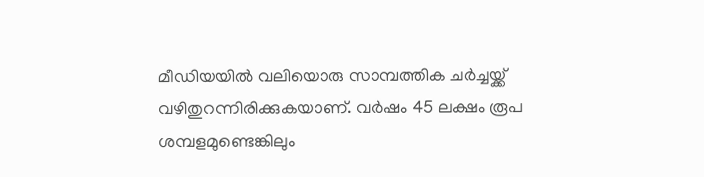മീഡിയയിൽ വലിയൊരു സാമ്പത്തിക ചർച്ചയ്ക്ക് വഴിതുറന്നിരിക്കുകയാണ്. വർഷം 45 ലക്ഷം രൂപ ശമ്പളമുണ്ടെങ്കിലും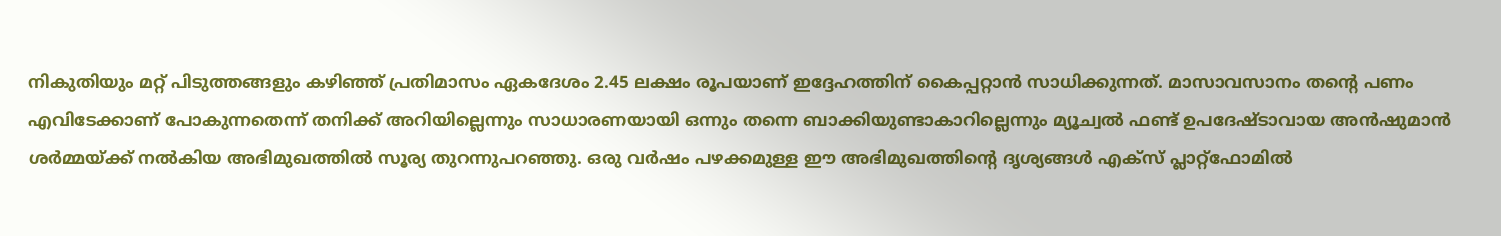നികുതിയും മറ്റ് പിടുത്തങ്ങളും കഴിഞ്ഞ് പ്രതിമാസം ഏകദേശം 2.45 ലക്ഷം രൂപയാണ് ഇദ്ദേഹത്തിന് കൈപ്പറ്റാൻ സാധിക്കുന്നത്. മാസാവസാനം തന്റെ പണം എവിടേക്കാണ് പോകുന്നതെന്ന് തനിക്ക് അറിയില്ലെന്നും സാധാരണയായി ഒന്നും തന്നെ ബാക്കിയുണ്ടാകാറില്ലെന്നും മ്യൂച്വൽ ഫണ്ട് ഉപദേഷ്ടാവായ അൻഷുമാൻ ശർമ്മയ്ക്ക് നൽകിയ അഭിമുഖത്തിൽ സൂര്യ തുറന്നുപറഞ്ഞു. ഒരു വർഷം പഴക്കമുള്ള ഈ അഭിമുഖത്തിന്റെ ദൃശ്യങ്ങൾ എക്സ് പ്ലാറ്റ്ഫോമിൽ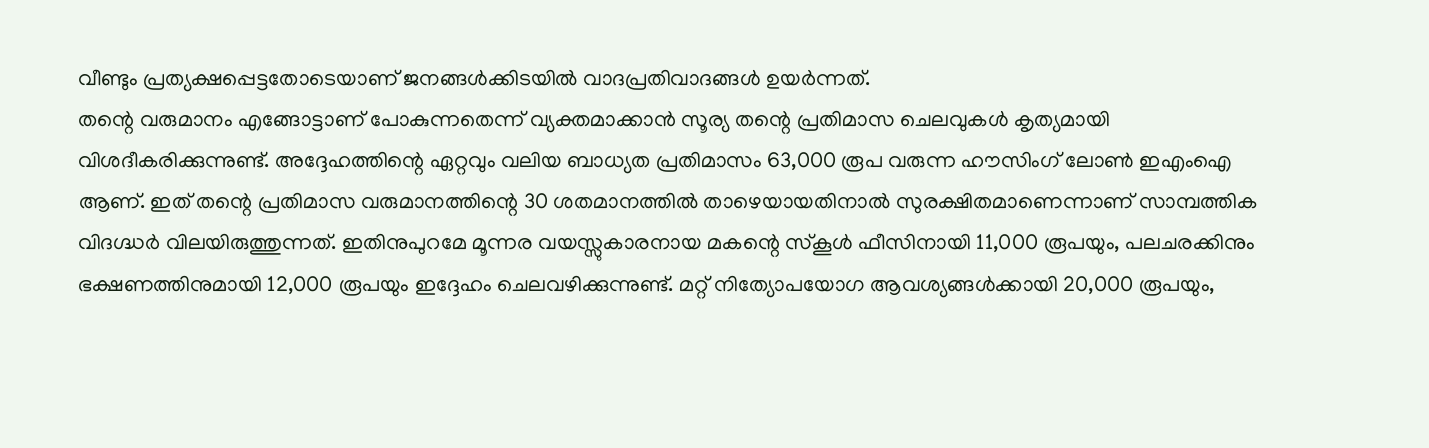വീണ്ടും പ്രത്യക്ഷപ്പെട്ടതോടെയാണ് ജനങ്ങൾക്കിടയിൽ വാദപ്രതിവാദങ്ങൾ ഉയർന്നത്.
തന്റെ വരുമാനം എങ്ങോട്ടാണ് പോകുന്നതെന്ന് വ്യക്തമാക്കാൻ സൂര്യ തന്റെ പ്രതിമാസ ചെലവുകൾ കൃത്യമായി വിശദീകരിക്കുന്നുണ്ട്. അദ്ദേഹത്തിന്റെ ഏറ്റവും വലിയ ബാധ്യത പ്രതിമാസം 63,000 രൂപ വരുന്ന ഹൗസിംഗ് ലോൺ ഇഎംഐ ആണ്. ഇത് തന്റെ പ്രതിമാസ വരുമാനത്തിന്റെ 30 ശതമാനത്തിൽ താഴെയായതിനാൽ സുരക്ഷിതമാണെന്നാണ് സാമ്പത്തിക വിദഗ്ദ്ധർ വിലയിരുത്തുന്നത്. ഇതിനുപുറമേ മൂന്നര വയസ്സുകാരനായ മകന്റെ സ്കൂൾ ഫീസിനായി 11,000 രൂപയും, പലചരക്കിനും ഭക്ഷണത്തിനുമായി 12,000 രൂപയും ഇദ്ദേഹം ചെലവഴിക്കുന്നുണ്ട്. മറ്റ് നിത്യോപയോഗ ആവശ്യങ്ങൾക്കായി 20,000 രൂപയും,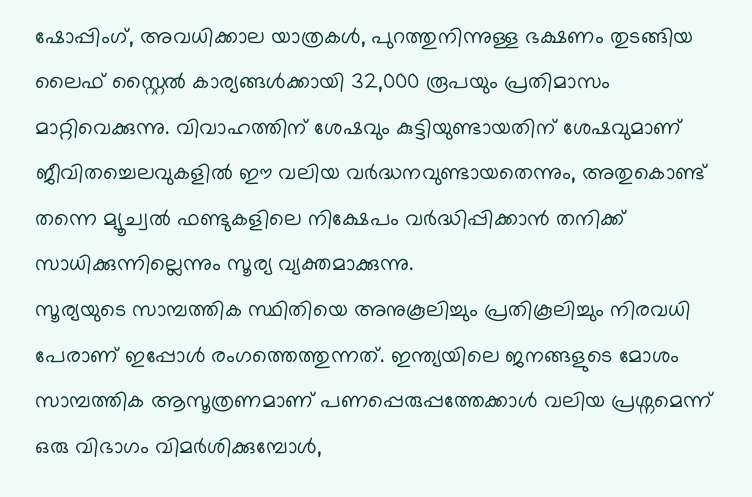ഷോപ്പിംഗ്, അവധിക്കാല യാത്രകൾ, പുറത്തുനിന്നുള്ള ഭക്ഷണം തുടങ്ങിയ ലൈഫ് സ്റ്റൈൽ കാര്യങ്ങൾക്കായി 32,000 രൂപയും പ്രതിമാസം മാറ്റിവെക്കുന്നു. വിവാഹത്തിന് ശേഷവും കുട്ടിയുണ്ടായതിന് ശേഷവുമാണ് ജീവിതച്ചെലവുകളിൽ ഈ വലിയ വർദ്ധനവുണ്ടായതെന്നും, അതുകൊണ്ട് തന്നെ മ്യൂച്വൽ ഫണ്ടുകളിലെ നിക്ഷേപം വർദ്ധിപ്പിക്കാൻ തനിക്ക് സാധിക്കുന്നില്ലെന്നും സൂര്യ വ്യക്തമാക്കുന്നു.
സൂര്യയുടെ സാമ്പത്തിക സ്ഥിതിയെ അനുകൂലിച്ചും പ്രതികൂലിച്ചും നിരവധി പേരാണ് ഇപ്പോൾ രംഗത്തെത്തുന്നത്. ഇന്ത്യയിലെ ജനങ്ങളുടെ മോശം സാമ്പത്തിക ആസൂത്രണമാണ് പണപ്പെരുപ്പത്തേക്കാൾ വലിയ പ്രശ്നമെന്ന് ഒരു വിഭാഗം വിമർശിക്കുമ്പോൾ,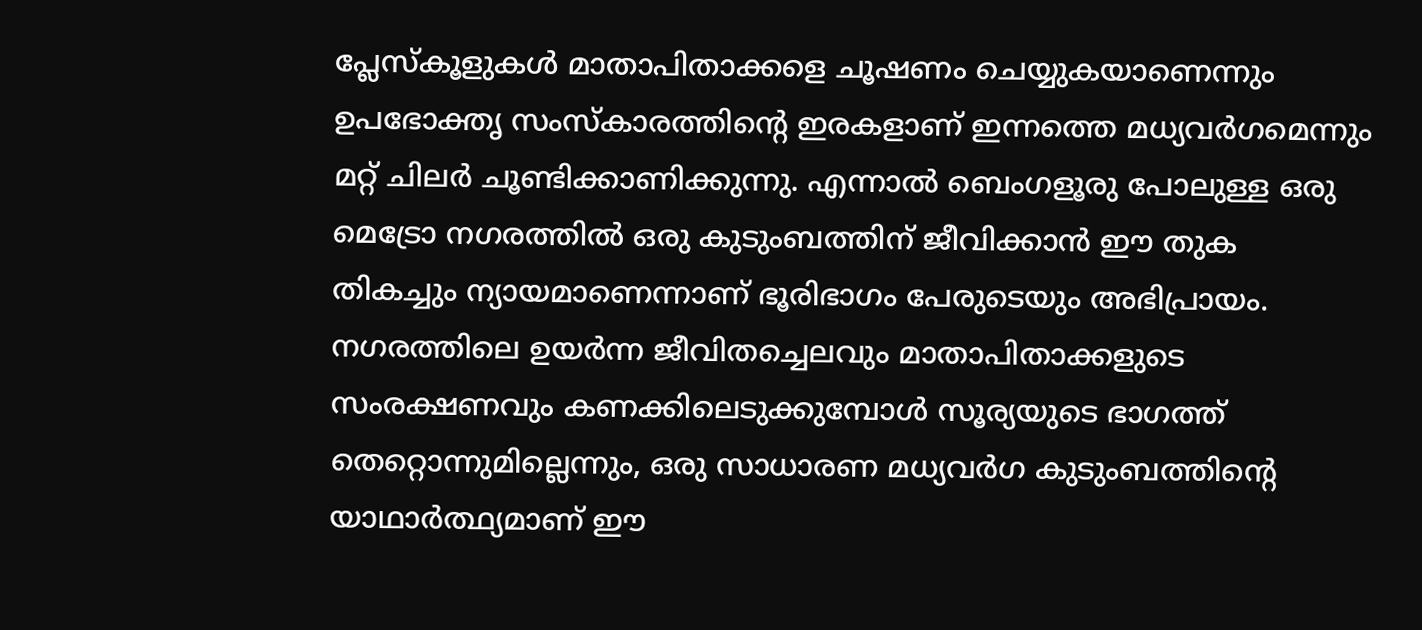പ്ലേസ്കൂളുകൾ മാതാപിതാക്കളെ ചൂഷണം ചെയ്യുകയാണെന്നും ഉപഭോക്തൃ സംസ്കാരത്തിന്റെ ഇരകളാണ് ഇന്നത്തെ മധ്യവർഗമെന്നും മറ്റ് ചിലർ ചൂണ്ടിക്കാണിക്കുന്നു. എന്നാൽ ബെംഗളൂരു പോലുള്ള ഒരു മെട്രോ നഗരത്തിൽ ഒരു കുടുംബത്തിന് ജീവിക്കാൻ ഈ തുക തികച്ചും ന്യായമാണെന്നാണ് ഭൂരിഭാഗം പേരുടെയും അഭിപ്രായം. നഗരത്തിലെ ഉയർന്ന ജീവിതച്ചെലവും മാതാപിതാക്കളുടെ സംരക്ഷണവും കണക്കിലെടുക്കുമ്പോൾ സൂര്യയുടെ ഭാഗത്ത് തെറ്റൊന്നുമില്ലെന്നും, ഒരു സാധാരണ മധ്യവർഗ കുടുംബത്തിന്റെ യാഥാർത്ഥ്യമാണ് ഈ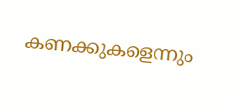കണക്കുകളെന്നും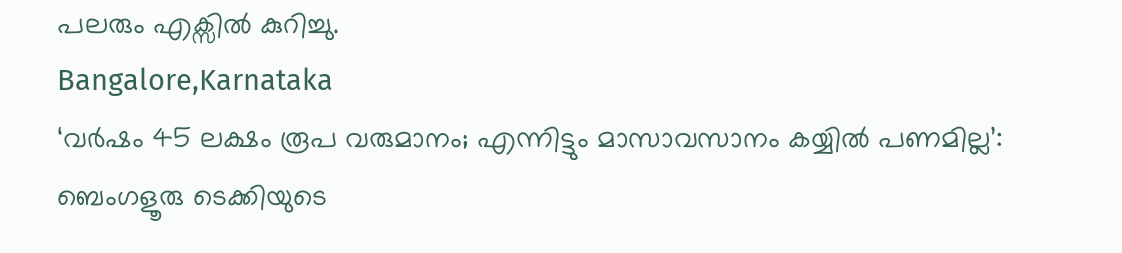പലരും എക്സിൽ കുറിച്ചു.
Bangalore,Karnataka
‘വർഷം 45 ലക്ഷം രൂപ വരുമാനം; എന്നിട്ടും മാസാവസാനം കയ്യിൽ പണമില്ല’: ബെംഗളൂരു ടെക്കിയുടെ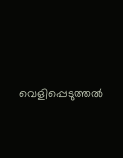വെളിപ്പെടുത്തൽ